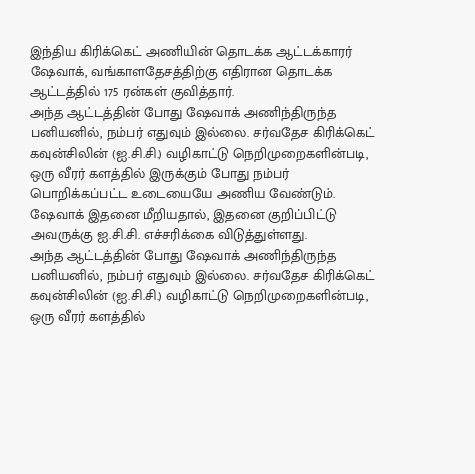இந்திய கிரிக்கெட் அணியின் தொடக்க ஆட்டக்காரர் ஷேவாக், வங்காளதேசத்திற்கு எதிரான தொடக்க ஆட்டத்தில் 175 ரன்கள் குவித்தார்.
அந்த ஆட்டத்தின் போது ஷேவாக் அணிந்திருந்த பனியனில், நம்பர் எதுவும் இல்லை. சர்வதேச கிரிக்கெட் கவுன்சிலின் (ஐ.சி.சி.) வழிகாட்டு நெறிமுறைகளின்படி, ஒரு வீரர் களத்தில் இருக்கும் போது நம்பர் பொறிக்கப்பட்ட உடையையே அணிய வேண்டும். ஷேவாக் இதனை மீறியதால், இதனை குறிப்பிட்டு அவருக்கு ஐ.சி.சி. எச்சரிக்கை விடுத்துள்ளது.
அந்த ஆட்டத்தின் போது ஷேவாக் அணிந்திருந்த பனியனில், நம்பர் எதுவும் இல்லை. சர்வதேச கிரிக்கெட் கவுன்சிலின் (ஐ.சி.சி.) வழிகாட்டு நெறிமுறைகளின்படி, ஒரு வீரர் களத்தில்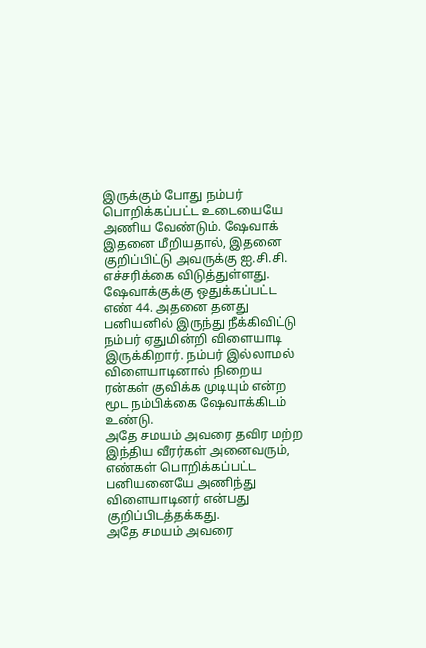இருக்கும் போது நம்பர் பொறிக்கப்பட்ட உடையையே அணிய வேண்டும். ஷேவாக் இதனை மீறியதால், இதனை குறிப்பிட்டு அவருக்கு ஐ.சி.சி. எச்சரிக்கை விடுத்துள்ளது.
ஷேவாக்குக்கு ஒதுக்கப்பட்ட எண் 44. அதனை தனது பனியனில் இருந்து நீக்கிவிட்டு நம்பர் ஏதுமின்றி விளையாடி இருக்கிறார். நம்பர் இல்லாமல் விளையாடினால் நிறைய ரன்கள் குவிக்க முடியும் என்ற மூட நம்பிக்கை ஷேவாக்கிடம் உண்டு.
அதே சமயம் அவரை தவிர மற்ற இந்திய வீரர்கள் அனைவரும், எண்கள் பொறிக்கப்பட்ட பனியனையே அணிந்து விளையாடினர் என்பது குறிப்பிடத்தக்கது.
அதே சமயம் அவரை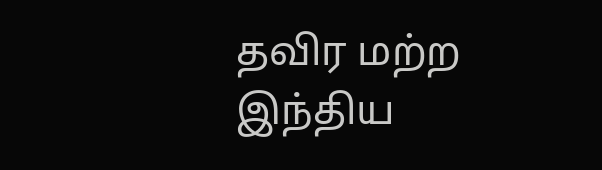தவிர மற்ற இந்திய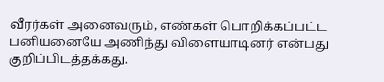வீரர்கள் அனைவரும், எண்கள் பொறிக்கப்பட்ட பனியனையே அணிந்து விளையாடினர் என்பது குறிப்பிடத்தக்கது.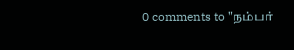0 comments to "நம்பர்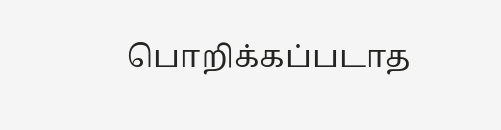பொறிக்கப்படாத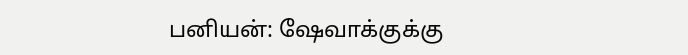பனியன்: ஷேவாக்குக்கு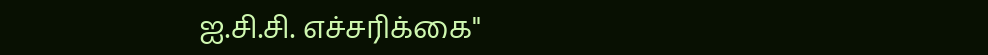ஐ.சி.சி. எச்சரிக்கை"